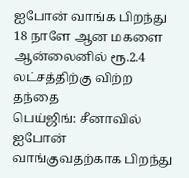ஐபோன் வாங்க பிறந்து 18 நாளே ஆன மகளை ஆன்லைனில் ரூ.2.4 லட்சத்திற்கு விற்ற தந்தை
பெய்ஜிங்: சீனாவில் ஐபோன் வாங்குவதற்காக பிறந்து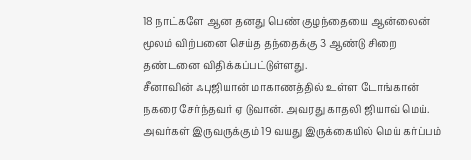18 நாட்களே ஆன தனது பெண் குழந்தையை ஆன்லைன் மூலம் விற்பனை செய்த தந்தைக்கு 3 ஆண்டு சிறை தண்டனை விதிக்கப்பட்டுள்ளது.
சீனாவின் ஃபுஜியான் மாகாணத்தில் உள்ள டோங்கான் நகரை சேர்ந்தவர் ஏ டுவான். அவரது காதலி ஜியாவ் மெய். அவர்கள் இருவருக்கும் 19 வயது இருக்கையில் மெய் கர்ப்பம்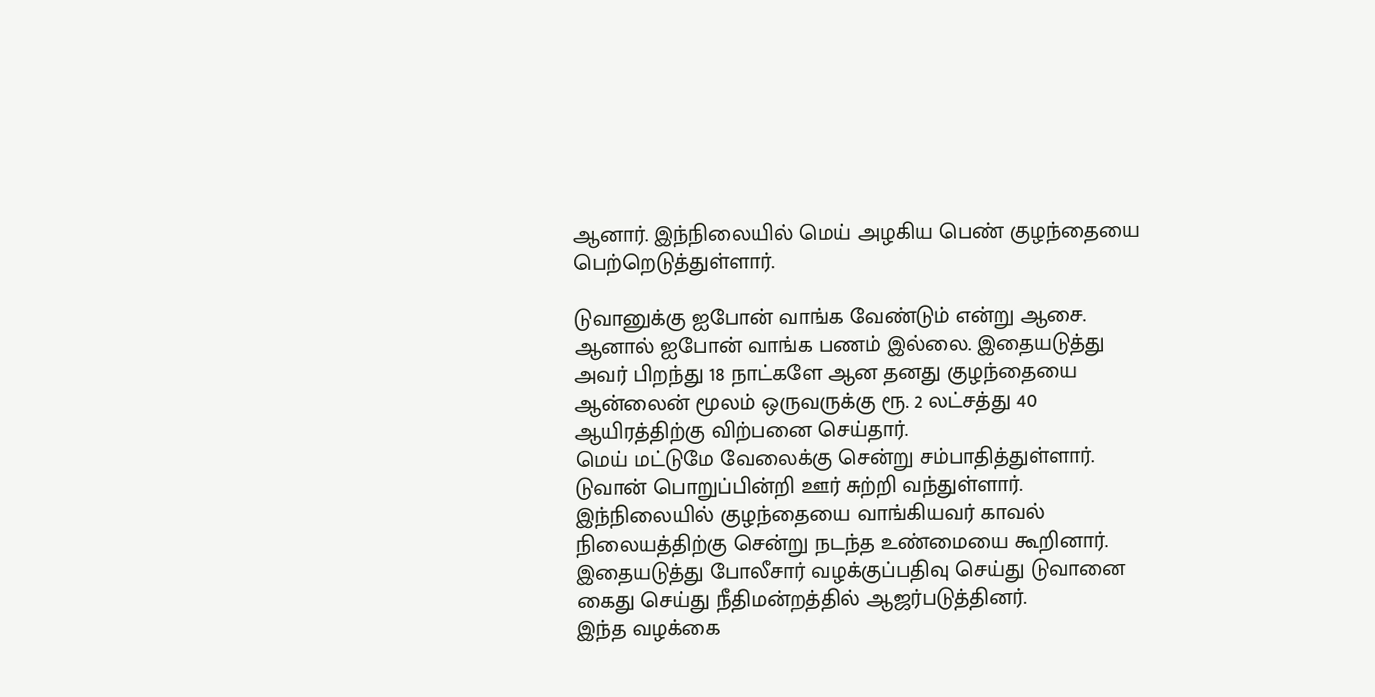ஆனார். இந்நிலையில் மெய் அழகிய பெண் குழந்தையை பெற்றெடுத்துள்ளார்.

டுவானுக்கு ஐபோன் வாங்க வேண்டும் என்று ஆசை. ஆனால் ஐபோன் வாங்க பணம் இல்லை. இதையடுத்து அவர் பிறந்து 18 நாட்களே ஆன தனது குழந்தையை ஆன்லைன் மூலம் ஒருவருக்கு ரூ. 2 லட்சத்து 40 ஆயிரத்திற்கு விற்பனை செய்தார்.
மெய் மட்டுமே வேலைக்கு சென்று சம்பாதித்துள்ளார். டுவான் பொறுப்பின்றி ஊர் சுற்றி வந்துள்ளார். இந்நிலையில் குழந்தையை வாங்கியவர் காவல் நிலையத்திற்கு சென்று நடந்த உண்மையை கூறினார். இதையடுத்து போலீசார் வழக்குப்பதிவு செய்து டுவானை கைது செய்து நீதிமன்றத்தில் ஆஜர்படுத்தினர்.
இந்த வழக்கை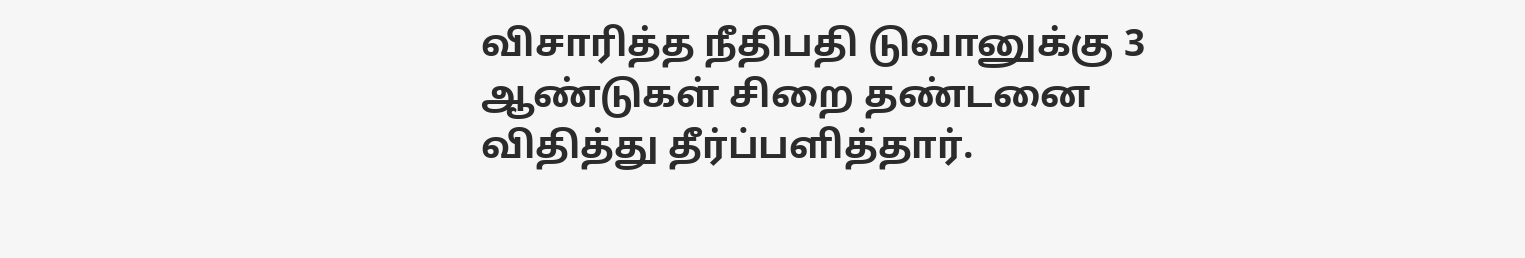விசாரித்த நீதிபதி டுவானுக்கு 3 ஆண்டுகள் சிறை தண்டனை விதித்து தீர்ப்பளித்தார்.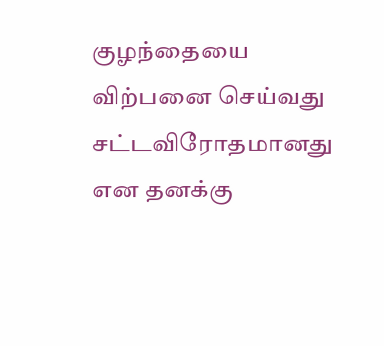குழந்தையை விற்பனை செய்வது சட்டவிரோதமானது என தனக்கு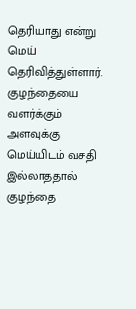தெரியாது என்று மெய் தெரிவித்துள்ளார்.
குழந்தையை வளர்க்கும் அளவுக்கு மெய்யிடம் வசதி இல்லாததால் குழந்தை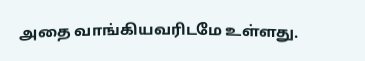அதை வாங்கியவரிடமே உள்ளது.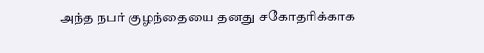அந்த நபர் குழந்தையை தனது சகோதரிக்காக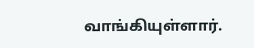வாங்கியுள்ளார்.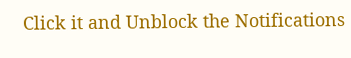Click it and Unblock the Notifications